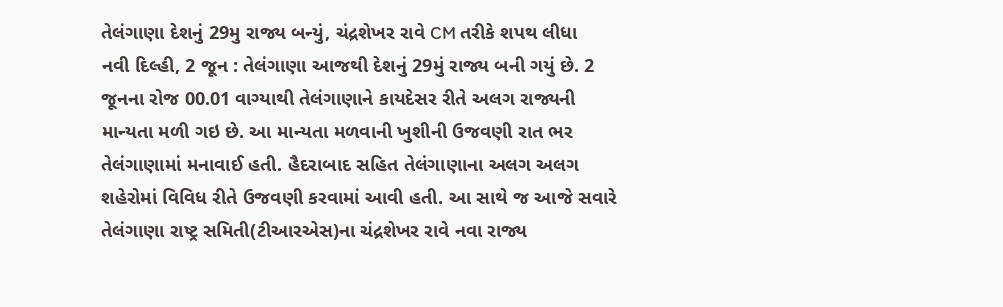તેલંગાણા દેશનું 29મુ રાજ્ય બન્યું, ચંદ્રશેખર રાવે CM તરીકે શપથ લીધા
નવી દિલ્હી, 2 જૂન : તેલંગાણા આજથી દેશનું 29મું રાજ્ય બની ગયું છે. 2 જૂનના રોજ 00.01 વાગ્યાથી તેલંગાણાને કાયદેસર રીતે અલગ રાજ્યની માન્યતા મળી ગઇ છે. આ માન્યતા મળવાની ખુશીની ઉજવણી રાત ભર તેલંગાણામાં મનાવાઈ હતી. હૈદરાબાદ સહિત તેલંગાણાના અલગ અલગ શહેરોમાં વિવિધ રીતે ઉજવણી કરવામાં આવી હતી. આ સાથે જ આજે સવારે તેલંગાણા રાષ્ટ્ર સમિતી(ટીઆરએસ)ના ચંદ્રશેખર રાવે નવા રાજ્ય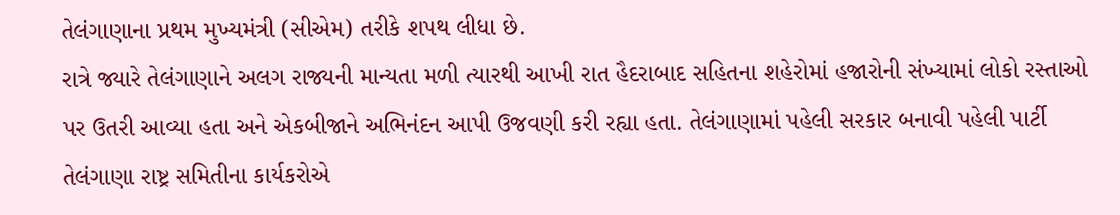તેલંગાણાના પ્રથમ મુખ્યમંત્રી (સીએમ) તરીકે શપથ લીધા છે.
રાત્રે જ્યારે તેલંગાણાને અલગ રાજ્યની માન્યતા મળી ત્યારથી આખી રાત હૈદરાબાદ સહિતના શહેરોમાં હજારોની સંખ્યામાં લોકો રસ્તાઓ પર ઉતરી આવ્યા હતા અને એકબીજાને અભિનંદન આપી ઉજવણી કરી રહ્યા હતા. તેલંગાણામાં પહેલી સરકાર બનાવી પહેલી પાર્ટી તેલંગાણા રાષ્ટ્ર સમિતીના કાર્યકરોએ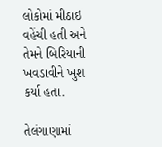લોકોમાં મીઠાઇ વહેંચી હતી અને તેમને બિરિયાની ખવડાવીને ખુશ કર્યા હતા.

તેલંગાણામાં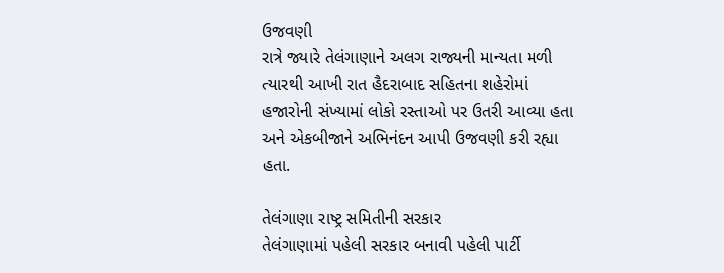ઉજવણી
રાત્રે જ્યારે તેલંગાણાને અલગ રાજ્યની માન્યતા મળી ત્યારથી આખી રાત હૈદરાબાદ સહિતના શહેરોમાં હજારોની સંખ્યામાં લોકો રસ્તાઓ પર ઉતરી આવ્યા હતા અને એકબીજાને અભિનંદન આપી ઉજવણી કરી રહ્યા હતા.

તેલંગાણા રાષ્ટ્ર સમિતીની સરકાર
તેલંગાણામાં પહેલી સરકાર બનાવી પહેલી પાર્ટી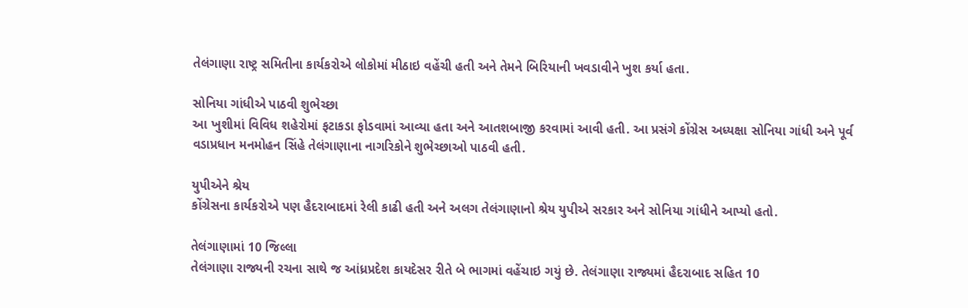તેલંગાણા રાષ્ટ્ર સમિતીના કાર્યકરોએ લોકોમાં મીઠાઇ વહેંચી હતી અને તેમને બિરિયાની ખવડાવીને ખુશ કર્યા હતા.

સોનિયા ગાંધીએ પાઠવી શુભેચ્છા
આ ખુશીમાં વિવિધ શહેરોમાં ફટાકડા ફોડવામાં આવ્યા હતા અને આતશબાજી કરવામાં આવી હતી. આ પ્રસંગે કોંગ્રેસ અધ્યક્ષા સોનિયા ગાંધી અને પૂર્વ વડાપ્રધાન મનમોહન સિંહે તેલંગાણાના નાગરિકોને શુભેચ્છાઓ પાઠવી હતી.

યુપીએને શ્રેય
કોંગ્રેસના કાર્યકરોએ પણ હૈદરાબાદમાં રેલી કાઢી હતી અને અલગ તેલંગાણાનો શ્રેય યુપીએ સરકાર અને સોનિયા ગાંધીને આપ્યો હતો.

તેલંગાણામાં 10 જિલ્લા
તેલંગાણા રાજ્યની રચના સાથે જ આંધ્રપ્રદેશ કાયદેસર રીતે બે ભાગમાં વહેંચાઇ ગયું છે. તેલંગાણા રાજ્યમાં હૈદરાબાદ સહિત 10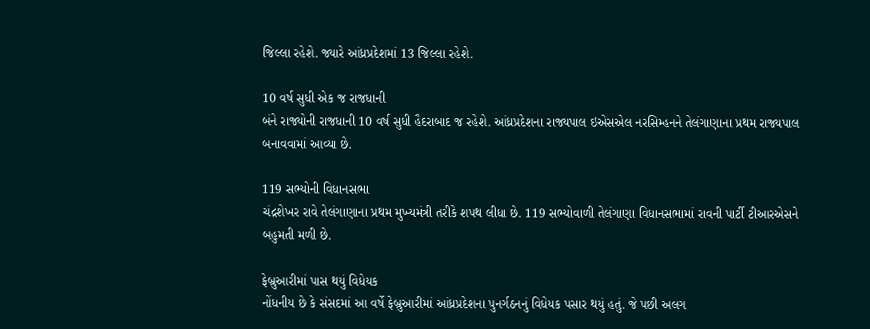જિલ્લા રહેશે. જ્યારે આંધ્રપ્રદેશમાં 13 જિલ્લા રહેશે.

10 વર્ષ સુધી એક જ રાજધાની
બંને રાજ્યોની રાજધાની 10 વર્ષ સુધી હૈદરાબાદ જ રહેશે. આંધ્રપ્રદેશના રાજ્યપાલ ઇએસએલ નરસિમ્હનને તેલંગાણાના પ્રથમ રાજ્યપાલ બનાવવામાં આવ્યા છે.

119 સભ્યોની વિધાનસભા
ચંદ્રશેખર રાવે તેલંગાણાના પ્રથમ મુખ્યમંત્રી તરીકે શપથ લીધા છે. 119 સભ્યોવાળી તેલંગાણા વિધાનસભામાં રાવની પાર્ટી ટીઆરએસને બહુમતી મળી છે.

ફેબ્રુઆરીમાં પાસ થયું વિધેયક
નોંધનીય છે કે સંસદમાં આ વર્ષે ફેબ્રુઆરીમાં આંધ્રપ્રદેશના પુનર્ગઠનનું વિધેયક પસાર થયું હતું. જે પછી અલગ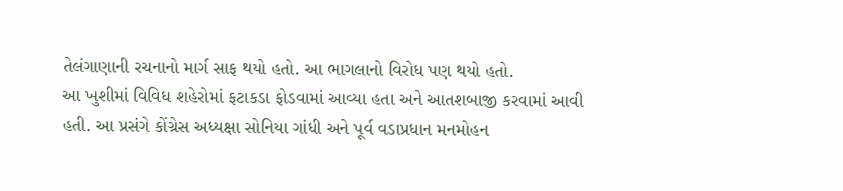તેલંગાણાની રચનાનો માર્ગ સાફ થયો હતો. આ ભાગલાનો વિરોધ પણ થયો હતો.
આ ખુશીમાં વિવિધ શહેરોમાં ફટાકડા ફોડવામાં આવ્યા હતા અને આતશબાજી કરવામાં આવી હતી. આ પ્રસંગે કોંગ્રેસ અધ્યક્ષા સોનિયા ગાંધી અને પૂર્વ વડાપ્રધાન મનમોહન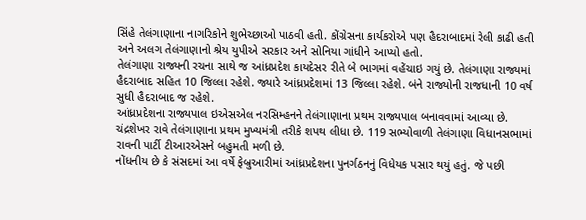સિંહે તેલંગાણાના નાગરિકોને શુભેચ્છાઓ પાઠવી હતી. કોંગ્રેસના કાર્યકરોએ પણ હૈદરાબાદમાં રેલી કાઢી હતી અને અલગ તેલંગાણાનો શ્રેય યુપીએ સરકાર અને સોનિયા ગાંધીને આપ્યો હતો.
તેલંગાણા રાજ્યની રચના સાથે જ આંધ્રપ્રદેશ કાયદેસર રીતે બે ભાગમાં વહેંચાઇ ગયું છે. તેલંગાણા રાજ્યમાં હૈદરાબાદ સહિત 10 જિલ્લા રહેશે. જ્યારે આંધ્રપ્રદેશમાં 13 જિલ્લા રહેશે. બંને રાજ્યોની રાજધાની 10 વર્ષ સુધી હૈદરાબાદ જ રહેશે.
આંધ્રપ્રદેશના રાજ્યપાલ ઇએસએલ નરસિમ્હનને તેલંગાણાના પ્રથમ રાજ્યપાલ બનાવવામાં આવ્યા છે. ચંદ્રશેખર રાવે તેલંગાણાના પ્રથમ મુખ્યમંત્રી તરીકે શપથ લીધા છે. 119 સભ્યોવાળી તેલંગાણા વિધાનસભામાં રાવની પાર્ટી ટીઆરએસને બહુમતી મળી છે.
નોંધનીય છે કે સંસદમાં આ વર્ષે ફેબ્રુઆરીમાં આંધ્રપ્રદેશના પુનર્ગઠનનું વિધેયક પસાર થયું હતું. જે પછી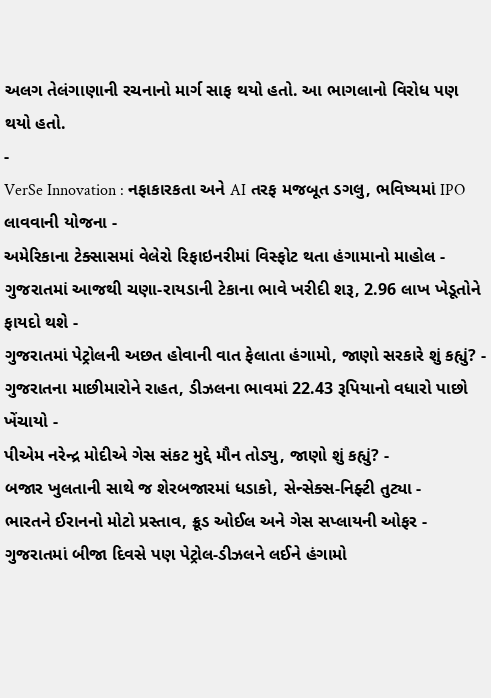અલગ તેલંગાણાની રચનાનો માર્ગ સાફ થયો હતો. આ ભાગલાનો વિરોધ પણ થયો હતો.
-
VerSe Innovation : નફાકારકતા અને AI તરફ મજબૂત ડગલુ, ભવિષ્યમાં IPO લાવવાની યોજના -
અમેરિકાના ટેક્સાસમાં વેલેરો રિફાઇનરીમાં વિસ્ફોટ થતા હંગામાનો માહોલ -
ગુજરાતમાં આજથી ચણા-રાયડાની ટેકાના ભાવે ખરીદી શરૂ, 2.96 લાખ ખેડૂતોને ફાયદો થશે -
ગુજરાતમાં પેટ્રોલની અછત હોવાની વાત ફેલાતા હંગામો, જાણો સરકારે શું કહ્યું? -
ગુજરાતના માછીમારોને રાહત, ડીઝલના ભાવમાં 22.43 રૂપિયાનો વધારો પાછો ખેંચાયો -
પીએમ નરેન્દ્ર મોદીએ ગેસ સંકટ મુદ્દે મૌન તોડ્યુ, જાણો શું કહ્યું? -
બજાર ખુલતાની સાથે જ શેરબજારમાં ધડાકો, સેન્સેક્સ-નિફ્ટી તુટ્યા -
ભારતને ઈરાનનો મોટો પ્રસ્તાવ, ક્રૂડ ઓઈલ અને ગેસ સપ્લાયની ઓફર -
ગુજરાતમાં બીજા દિવસે પણ પેટ્રોલ-ડીઝલને લઈને હંગામો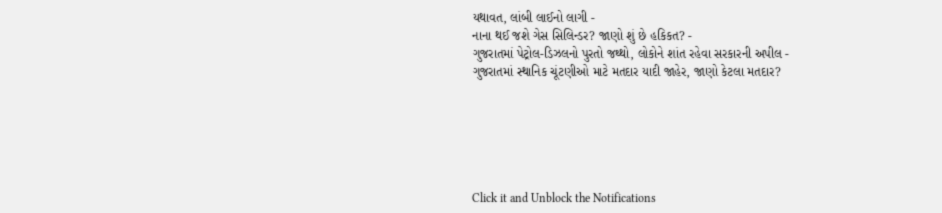યથાવત, લાંબી લાઈનો લાગી -
નાના થઈ જશે ગેસ સિલિન્ડર? જાણો શું છે હકિકત? -
ગુજરાતમાં પેટ્રોલ-ડિઝલનો પુરતો જથ્થો, લોકોને શાંત રહેવા સરકારની અપીલ -
ગુજરાતમાં સ્થાનિક ચૂંટણીઓ માટે મતદાર યાદી જાહેર, જાણો કેટલા મતદાર?






Click it and Unblock the Notifications